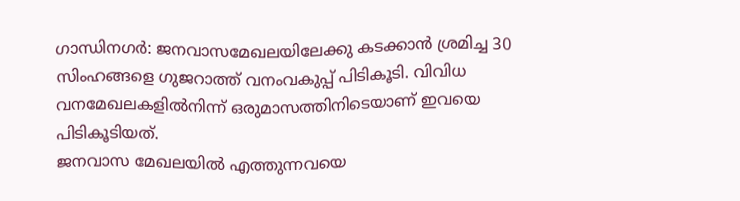ഗാന്ധിനഗർ: ജനവാസമേഖലയിലേക്കു കടക്കാൻ ശ്രമിച്ച 30 സിംഹങ്ങളെ ഗുജറാത്ത് വനംവകുപ്പ് പിടികൂടി. വിവിധ വനമേഖലകളിൽനിന്ന് ഒരുമാസത്തിനിടെയാണ് ഇവയെ പിടികൂടിയത്.
ജനവാസ മേഖലയിൽ എത്തുന്നവയെ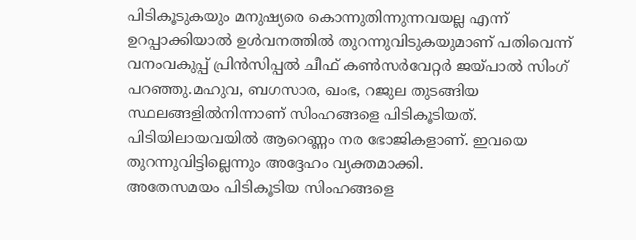പിടികൂടുകയും മനുഷ്യരെ കൊന്നുതിന്നുന്നവയല്ല എന്ന് ഉറപ്പാക്കിയാൽ ഉൾവനത്തിൽ തുറന്നുവിടുകയുമാണ് പതിവെന്ന് വനംവകുപ്പ് പ്രിൻസിപ്പൽ ചീഫ് കൺസർവേറ്റർ ജയ്പാൽ സിംഗ് പറഞ്ഞു.മഹുവ, ബഗസാര, ഖംഭ, റജുല തുടങ്ങിയ സ്ഥലങ്ങളിൽനിന്നാണ് സിംഹങ്ങളെ പിടികൂടിയത്. പിടിയിലായവയിൽ ആറെണ്ണം നര ഭോജികളാണ്. ഇവയെ തുറന്നുവിട്ടില്ലെന്നും അദ്ദേഹം വ്യക്തമാക്കി.
അതേസമയം പിടികൂടിയ സിംഹങ്ങളെ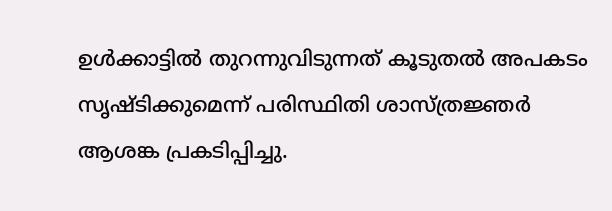ഉൾക്കാട്ടിൽ തുറന്നുവിടുന്നത് കൂടുതൽ അപകടം സൃഷ്ടിക്കുമെന്ന് പരിസ്ഥിതി ശാസ്ത്രജ്ഞർ ആശങ്ക പ്രകടിപ്പിച്ചു.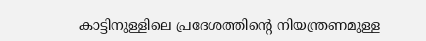കാട്ടിനുള്ളിലെ പ്രദേശത്തിന്റെ നിയന്ത്രണമുള്ള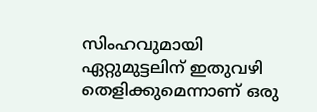സിംഹവുമായി ഏറ്റുമുട്ടലിന് ഇതുവഴി തെളിക്കുമെന്നാണ് ഒരു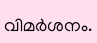വിമർശനം.